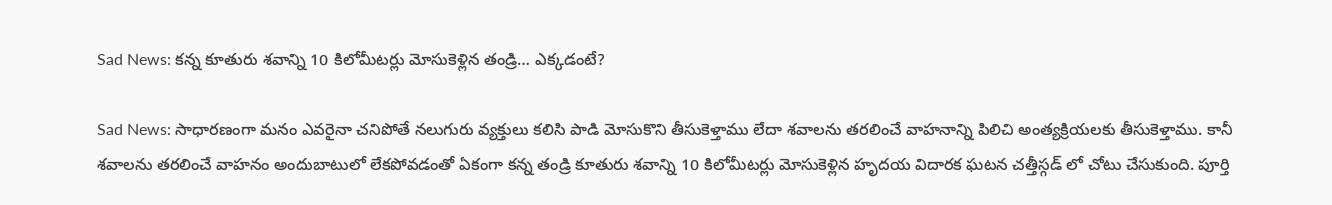Sad News: కన్న కూతురు శవాన్ని 10 కిలోమీటర్లు మోసుకెళ్లిన తండ్రి… ఎక్కడంటే?

Sad News: సాధారణంగా మనం ఎవరైనా చనిపోతే నలుగురు వ్యక్తులు కలిసి పాడి మోసుకొని తీసుకెళ్తాము లేదా శవాలను తరలించే వాహనాన్ని పిలిచి అంత్యక్రియలకు తీసుకెళ్తాము. కానీ శవాలను తరలించే వాహనం అందుబాటులో లేకపోవడంతో ఏకంగా కన్న తండ్రి కూతురు శవాన్ని 10 కిలోమీటర్లు మోసుకెళ్లిన హృదయ విదారక ఘటన చత్తీస్గడ్ లో చోటు చేసుకుంది. పూర్తి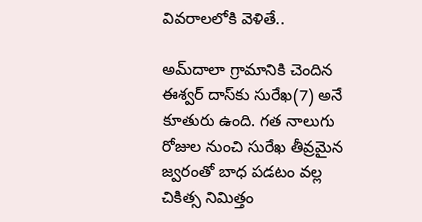వివరాలలోకి వెళితే..

అమ్‌దాలా గ్రామానికి చెందిన ఈశ్వర్ దాస్‌కు సురేఖ(7) అనే కూతురు ఉంది. గత నాలుగు రోజుల నుంచి సురేఖ తీవ్రమైన జ్వరంతో బాధ పడటం వల్ల చికిత్స నిమిత్తం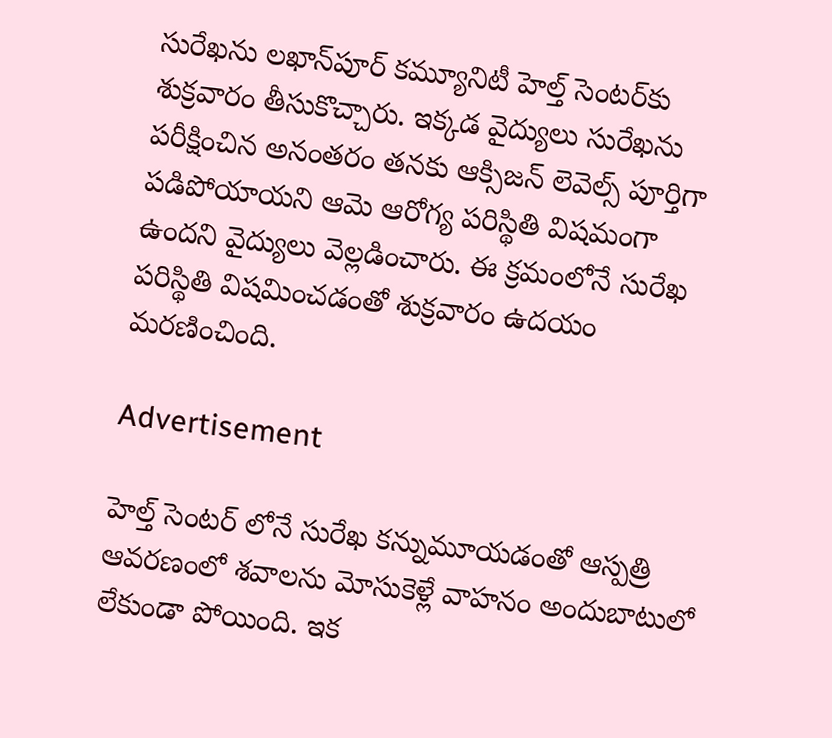సురేఖను లఖాన్‌పూర్ కమ్యూనిటీ హెల్త్ సెంటర్‌కు శుక్రవారం తీసుకొచ్చారు. ఇక్కడ వైద్యులు సురేఖను పరీక్షించిన అనంతరం తనకు ఆక్సిజన్ లెవెల్స్ పూర్తిగా పడిపోయాయని ఆమె ఆరోగ్య పరిస్థితి విషమంగా ఉందని వైద్యులు వెల్లడించారు. ఈ క్రమంలోనే సురేఖ పరిస్థితి విషమించడంతో శుక్రవారం ఉదయం మరణించింది.

Advertisement

హెల్త్ సెంటర్ లోనే సురేఖ కన్నుమూయడంతో ఆస్పత్రి ఆవరణంలో శవాలను మోసుకెళ్లే వాహనం అందుబాటులో లేకుండా పోయింది. ఇక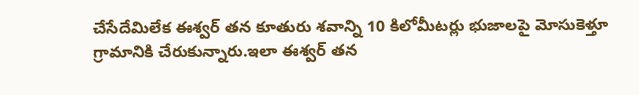చేసేదేమిలేక ఈశ్వర్ తన కూతురు శవాన్ని 10 కిలోమీటర్లు భుజాలపై మోసుకెళ్తూ గ్రామానికి చేరుకున్నారు.ఇలా ఈశ్వర్ తన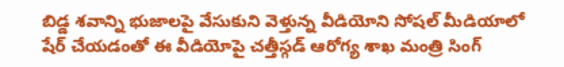బిడ్డ శవాన్ని భుజాలపై వేసుకుని వెళ్తున్న వీడియోని సోషల్ మీడియాలో షేర్ చేయడంతో ఈ వీడియోపై చత్తీస్గడ్ ఆరోగ్య శాఖ మంత్రి సింగ్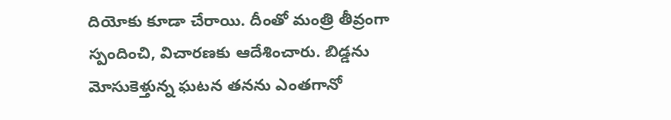దియోకు కూడా చేరాయి. దీంతో మంత్రి తీవ్రంగా స్పందించి, విచారణకు ఆదేశించారు. బిడ్డను మోసుకెళ్తున్న ఘటన తనను ఎంతగానో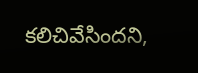కలిచివేసిందని,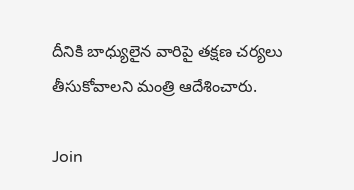దీనికి బాధ్యులైన వారిపై తక్షణ చర్యలు తీసుకోవాలని మంత్రి ఆదేశించారు.

Join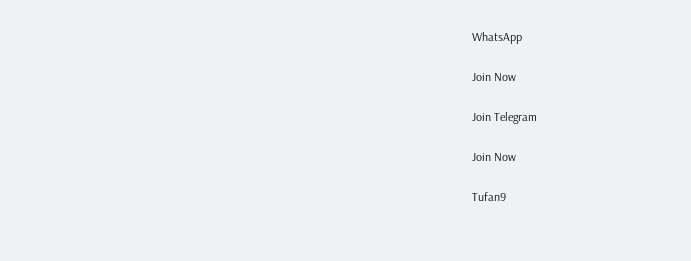WhatsApp

Join Now

Join Telegram

Join Now

Tufan9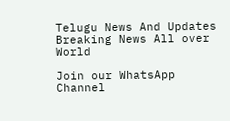Telugu News And Updates Breaking News All over World

Join our WhatsApp Channel